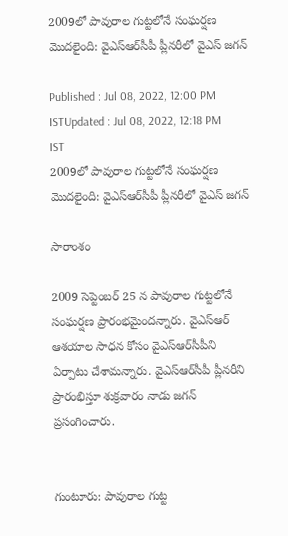2009లో పావురాల గుట్టలోనే సంఘర్షణ మొదలైంది: వైఎస్ఆర్‌సీపీ ప్లీనరీలో వైఎస్ జగన్

Published : Jul 08, 2022, 12:00 PM ISTUpdated : Jul 08, 2022, 12:18 PM IST
2009లో పావురాల గుట్టలోనే సంఘర్షణ మొదలైంది: వైఎస్ఆర్‌సీపీ ప్లీనరీలో వైఎస్ జగన్

సారాంశం

2009 సెప్టెంబర్ 25 న పావురాల గుట్టలోనే సంఘర్షణ ప్రారంభమైందన్నారు. వైఎస్ఆర్ ఆశయాల సాధన కోసం వైఎస్ఆర్‌సీపీని ఏర్పాటు చేశామన్నారు. వైఎస్ఆర్‌సీపీ ప్లీనరీని ప్రారంభిస్తూ శుక్రవారం నాడు జగన్ ప్రసంగించారు.


గుంటూరు: పావురాల గుట్ట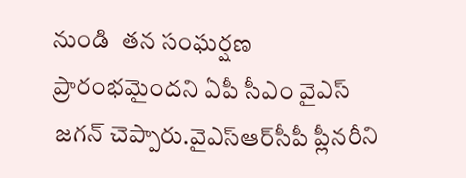నుండి  తన సంఘర్షణ ప్రారంభమైందని ఏపీ సీఎం వైఎస్ జగన్ చెప్పారు.వైఎస్ఆర్‌సీపీ ప్లీనరీని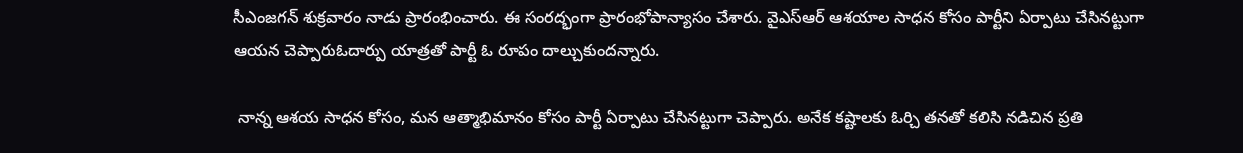సీఎంజగన్ శుక్రవారం నాడు ప్రారంభించారు. ఈ సంరద్భంగా ప్రారంభోపాన్యాసం చేశారు. వైఎస్ఆర్ ఆశయాల సాధన కోసం పార్టీని ఏర్పాటు చేసినట్టుగా ఆయన చెప్పారుఓదార్పు యాత్రతో పార్టీ ఓ రూపం దాల్చుకుందన్నారు.

 నాన్న ఆశయ సాధన కోసం, మన ఆత్మాభిమానం కోసం పార్టీ ఏర్పాటు చేసినట్టుగా చెప్పారు. అనేక కష్టాలకు ఓర్చి తనతో కలిసి నడిచిన ప్రతి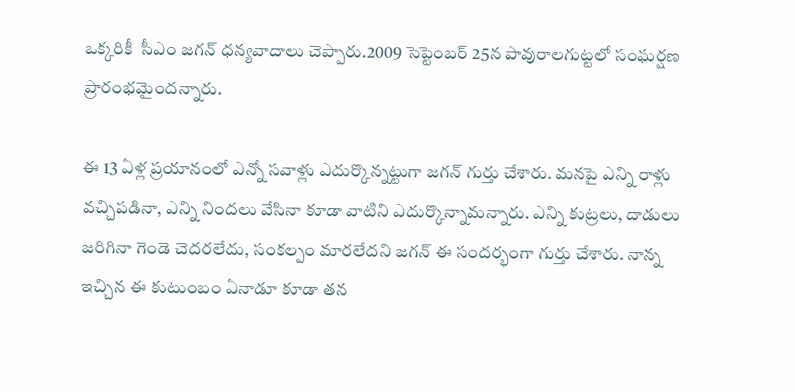ఒక్కరికీ  సీఎం జగన్ ధన్యవాదాలు చెప్పారు.2009 సెప్టెంబర్ 25న పావురాలగుట్టలో సంఘర్షణ ప్రారంభమైందన్నారు.

ఈ 13 ఏళ్ల ప్రయానంలో ఎన్నో సవాళ్లు ఎదుర్కొన్నట్టుగా జగన్ గుర్తు చేశారు. మనపై ఎన్ని రాళ్లు వచ్చిపడినా, ఎన్ని నిందలు వేసినా కూడా వాటిని ఎదుర్కొన్నామన్నారు. ఎన్ని కుట్రలు, దాడులు జరిగినా గెండె చెదరలేదు, సంకల్పం మారలేదని జగన్ ఈ సందర్భంగా గుర్తు చేశారు. నాన్న ఇచ్చిన ఈ కుటుంబం ఏనాడూ కూడా తన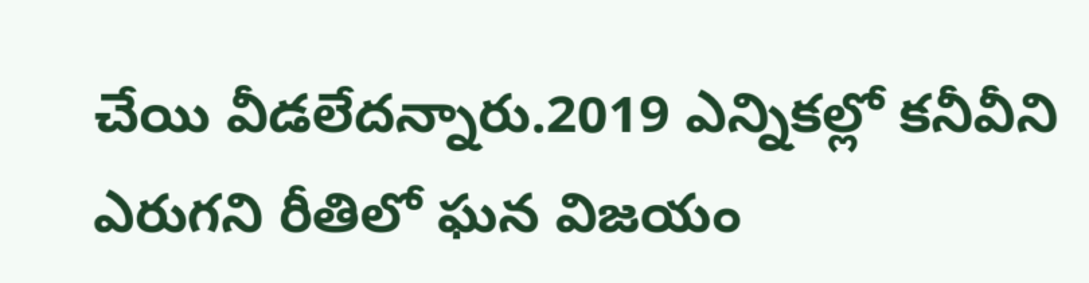చేయి వీడలేదన్నారు.2019 ఎన్నికల్లో కనీవీని ఎరుగని రీతిలో ఘన విజయం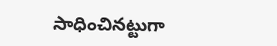సాధించినట్టుగా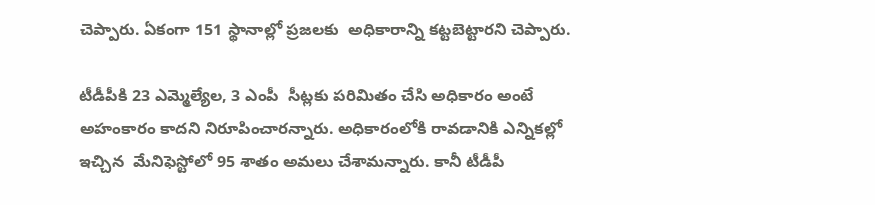చెప్పారు. ఏకంగా 151 స్థానాల్లో ప్రజలకు  అధికారాన్ని కట్టబెట్టారని చెప్పారు.

టీడీపీకి 23 ఎమ్మెల్యేల, 3 ఎంపీ  సీట్లకు పరిమితం చేసి అధికారం అంటే అహంకారం కాదని నిరూపించారన్నారు. అధికారంలోకి రావడానికి ఎన్నికల్లో ఇచ్చిన  మేనిఫెస్టోలో 95 శాతం అమలు చేశామన్నారు. కానీ టీడీపీ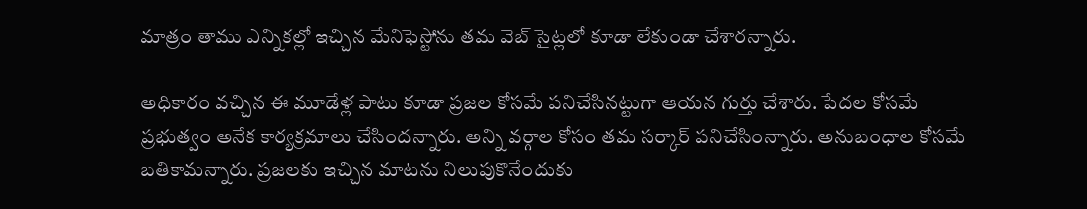మాత్రం తాము ఎన్నికల్లో ఇచ్చిన మేనిఫెస్టోను తమ వెబ్ సైట్లలో కూడా లేకుండా చేశారన్నారు.

అధికారం వచ్చిన ఈ మూడేళ్ల పాటు కూడా ప్రజల కోసమే పనిచేసినట్టుగా ఆయన గుర్తు చేశారు. పేదల కోసమే ప్రభుత్వం అనేక కార్యక్రమాలు చేసిందన్నారు. అన్ని వర్గాల కోసం తమ సర్కార్ పనిచేసింన్నారు. అనుబంధాల కోసమే బతికామన్నారు. ప్రజలకు ఇచ్చిన మాటను నిలుపుకొనేందుకు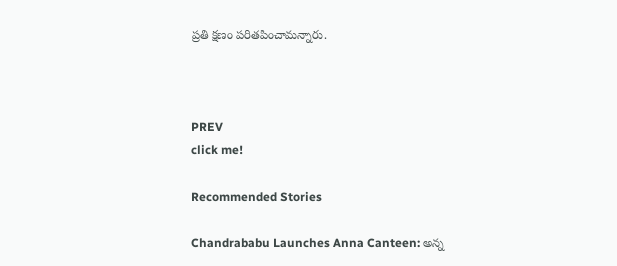ప్రతి క్షణం పరితపించామన్నారు.



PREV
click me!

Recommended Stories

Chandrababu Launches Anna Canteen: అన్న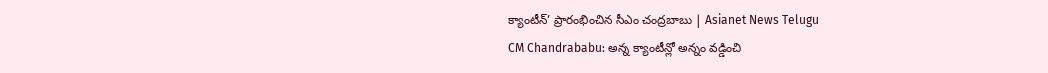క్యాంటీన్’ ప్రారంభించిన సీఎం చంద్రబాబు | Asianet News Telugu
CM Chandrababu: అన్న క్యాంటీన్లో అన్నం వడ్డించి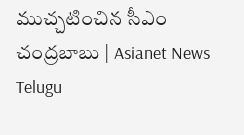ముచ్చటించిన సీఎం చంద్రబాబు | Asianet News Telugu